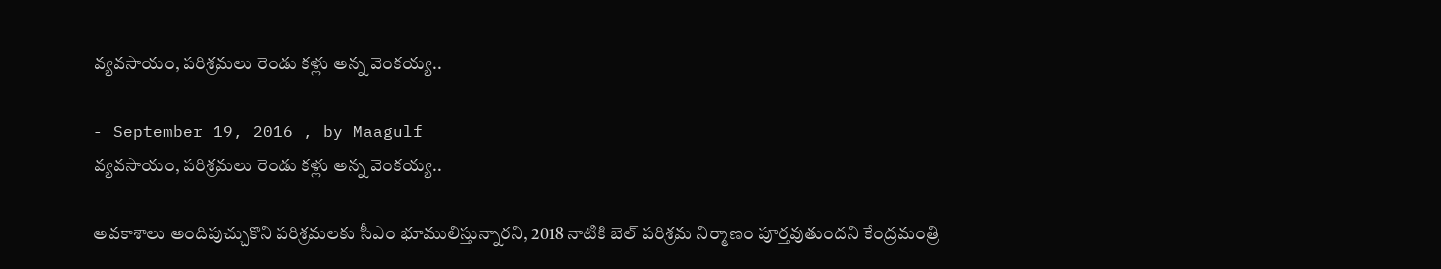వ్యవసాయం, పరిశ్రమలు రెండు కళ్లు అన్న వెంకయ్య..

- September 19, 2016 , by Maagulf
వ్యవసాయం, పరిశ్రమలు రెండు కళ్లు అన్న వెంకయ్య..

అవకాశాలు అందిపుచ్చుకొని పరిశ్రమలకు సీఎం భూములిస్తున్నారని, 2018 నాటికి బెల్‌ పరిశ్రమ నిర్మాణం పూర్తవుతుందని కేంద్రమంత్రి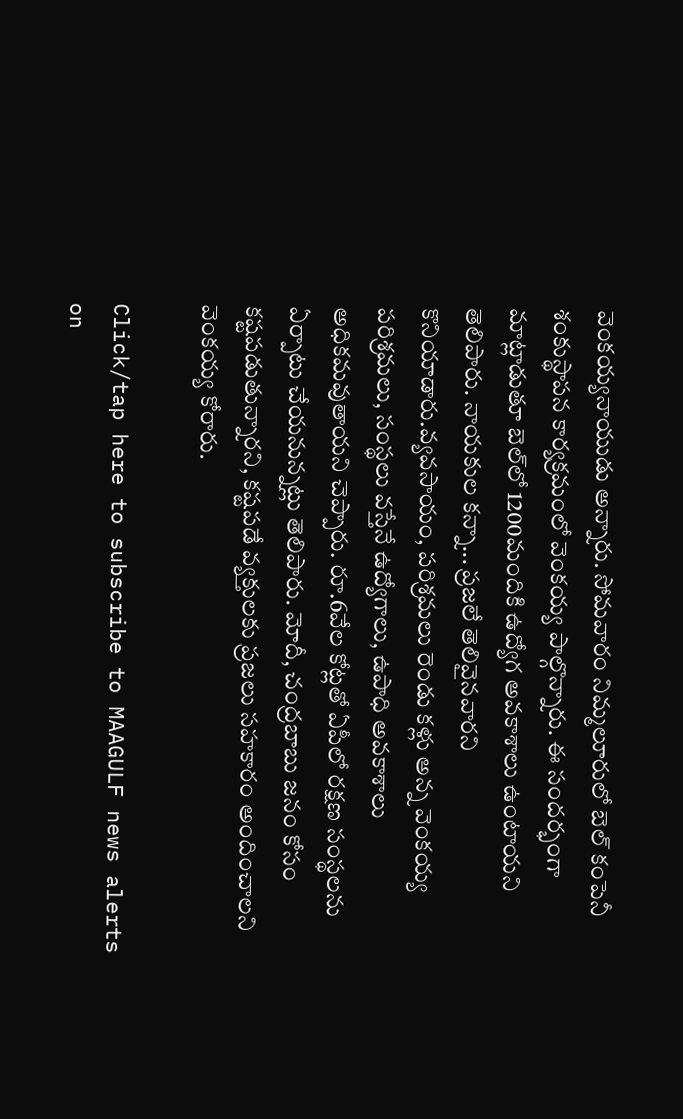వెంకయ్యనాయుడు అన్నారు. సోమవారం నిమ్మలూరులో బెల్ కంపెనీ శంకుస్థాపన కార్యక్రమంలో వెంకయ్య పాల్గొన్నారు. ఈ సందర్భంగా మాట్లాడుతూ బెల్‌లో 1200మందికి ఉద్యోగ అవకాశాలు ఉంటాయని తెలిపారు. నాయకుల కన్నా... ప్రజలే తెలివైనవారని కొనియాడారు.వ్యవసాయం, పరిశ్రమలు రెండు కళ్లు అన్న వెంకయ్య పరిశ్రమలు, సంస్థలు వస్తేనే ఉద్యోగాలు, ఉపాధి అవకాశాలు అధికమవుతాయని చెప్పారు. రూ.6వేల కోట్లతో ఏపీలో రక్షణ సంస్థలను ఏర్పాటు చేయనున్నట్లు తెలిపారు. మోదీ, చంద్రబాబు జనం కోసం కష్టపడుతున్నారని, కష్టపడే వ్యక్తులకు ప్రజలు సహకారం అందించాలని వెంకయ్య కోరారు.

Click/tap here to subscribe to MAAGULF news alerts on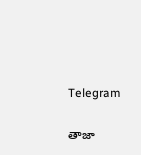Telegram

తాజా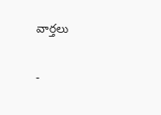వార్తలు

-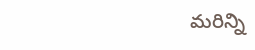మరిన్ని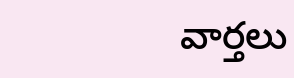వార్తలు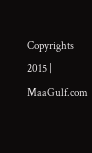Copyrights 2015 | MaaGulf.com